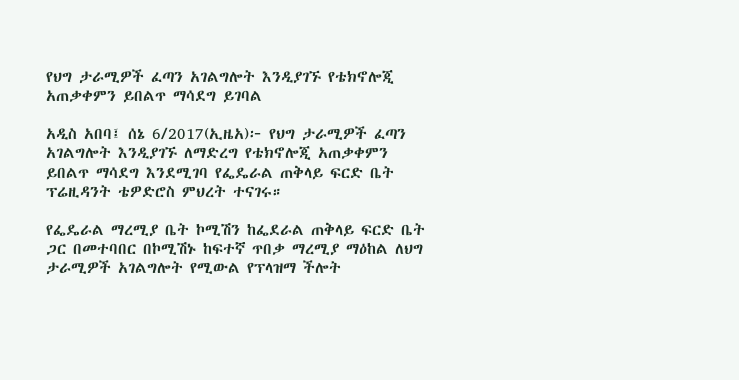የህግ ታራሚዎች ፈጣን አገልግሎት እንዲያገኙ የቴክኖሎጂ አጠቃቀምን ይበልጥ ማሳደግ ይገባል

አዲስ አበባ፤ ሰኔ 6/2017(ኢዜአ)፦ የህግ ታራሚዎች ፈጣን አገልግሎት እንዲያገኙ ለማድረግ የቴክኖሎጂ አጠቃቀምን ይበልጥ ማሳደግ እንደሚገባ የፌዴራል ጠቅላይ ፍርድ ቤት ፕሬዚዳንት ቴዎድሮስ ምህረት ተናገሩ።

የፌዴራል ማረሚያ ቤት ኮሚሽን ከፌደራል ጠቅላይ ፍርድ ቤት ጋር በመተባበር በኮሚሽኑ ከፍተኛ ጥበቃ ማረሚያ ማዕከል ለህግ ታራሚዎች አገልግሎት የሚውል የፕላዝማ ችሎት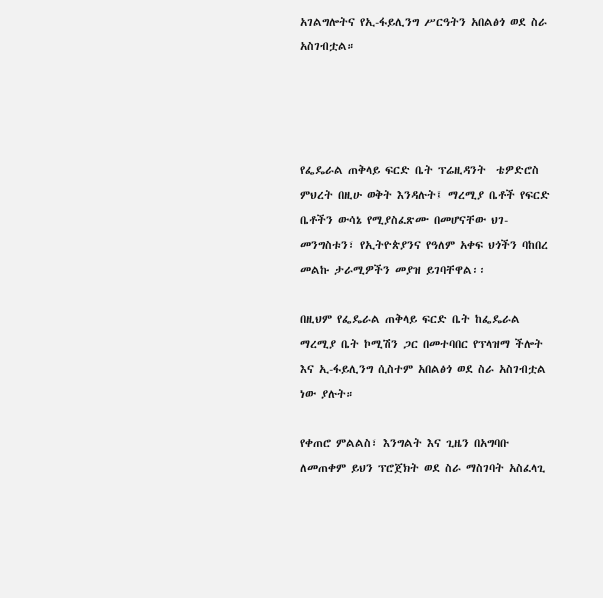አገልግሎትና የኢ-ፋይሊንግ ሥርዓትን አበልፅጎ ወደ ስራ አስገብቷል።




የፌዴራል ጠቅላይ ፍርድ ቤት ፕሬዚዳንት  ቴዎድሮስ ምህረት በዚሁ ወቅት እንዳሉት፤ ማረሚያ ቤቶች የፍርድ ቤቶችን ውሳኔ የሚያስፈጽሙ በመሆናቸው ህገ-መንግስቱን፣ የኢትዮጵያንና የዓለም አቀፍ ህጎችን ባከበረ መልኩ ታራሚዎችን መያዝ ይገባቸዋል፡፡

በዚህም የፌዴራል ጠቅላይ ፍርድ ቤት ከፌዴራል ማረሚያ ቤት ኮሚሽን ጋር በመተባበር የፕላዝማ ችሎት እና ኢ-ፋይሊንግ ሲስተም አበልፅጎ ወደ ስራ አስገብቷል ነው ያሉት።

የቀጠሮ ምልልስ፣ እንግልት እና ጊዜን በአግባቡ ለመጠቀም ይህን ፕሮጀክት ወደ ስራ ማስገባት አስፈላጊ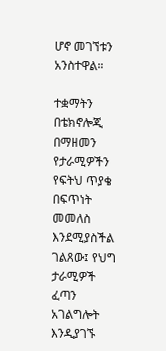ሆኖ መገኘቱን አንስተዋል።

ተቋማትን በቴክኖሎጂ በማዘመን የታራሚዎችን የፍትህ ጥያቄ በፍጥነት መመለስ እንደሚያስችል ገልጸው፤ የህግ ታራሚዎች ፈጣን አገልግሎት እንዲያገኙ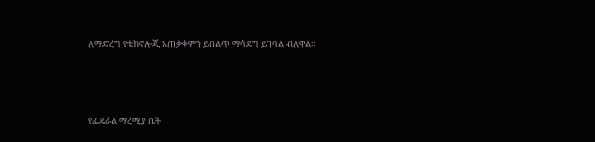ለማድረግ የቴክኖሎጂ አጠቃቀምን ይበልጥ ማሳደግ ይገባል ብለዋል።




የፌዴራል ማረሚያ ቤት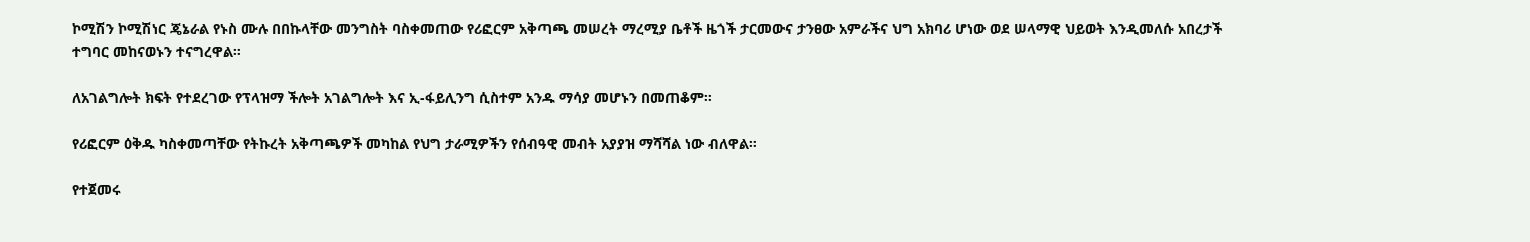ኮሚሽን ኮሚሽነር ጄኔራል የኑስ ሙሉ በበኩላቸው መንግስት ባስቀመጠው የሪፎርም አቅጣጫ መሠረት ማረሚያ ቤቶች ዜጎች ታርመውና ታንፀው አምራችና ህግ አክባሪ ሆነው ወደ ሠላማዊ ህይወት እንዲመለሱ አበረታች ተግባር መከናወኑን ተናግረዋል።

ለአገልግሎት ክፍት የተደረገው የፕላዝማ ችሎት አገልግሎት እና ኢ-ፋይሊንግ ሲስተም አንዱ ማሳያ መሆኑን በመጠቆም።

የሪፎርም ዕቅዱ ካስቀመጣቸው የትኩረት አቅጣጫዎች መካከል የህግ ታራሚዎችን የሰብዓዊ መብት አያያዝ ማሻሻል ነው ብለዋል።

የተጀመሩ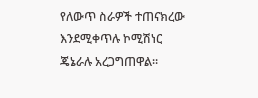የለውጥ ስራዎች ተጠናክረው እንደሚቀጥሉ ኮሚሽነር ጄኔራሉ አረጋግጠዋል።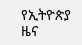የኢትዮጵያ ዜና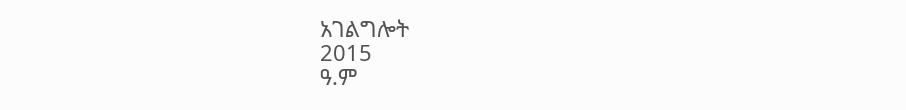አገልግሎት
2015
ዓ.ም